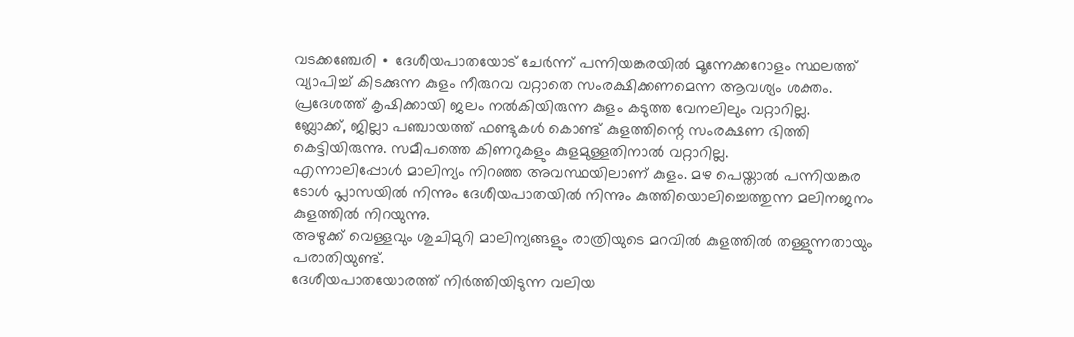വടക്കഞ്ചേരി ∙ ദേശീയപാതയോട് ചേർന്ന് പന്നിയങ്കരയിൽ മൂന്നേക്കറോളം സ്ഥലത്ത് വ്യാപിച്ച് കിടക്കുന്ന കുളം നീരുറവ വറ്റാതെ സംരക്ഷിക്കണമെന്ന ആവശ്യം ശക്തം. പ്രദേശത്ത് കൃഷിക്കായി ജലം നൽകിയിരുന്ന കുളം കടുത്ത വേനലിലും വറ്റാറില്ല.
ബ്ലോക്ക്, ജില്ലാ പഞ്ചായത്ത് ഫണ്ടുകൾ കൊണ്ട് കുളത്തിന്റെ സംരക്ഷണ ഭിത്തി കെട്ടിയിരുന്നു. സമീപത്തെ കിണറുകളും കുളമുള്ളതിനാൽ വറ്റാറില്ല.
എന്നാലിപ്പോൾ മാലിന്യം നിറഞ്ഞ അവസ്ഥയിലാണ് കുളം. മഴ പെയ്താൽ പന്നിയങ്കര ടോൾ പ്ലാസയിൽ നിന്നും ദേശീയപാതയിൽ നിന്നും കുത്തിയൊലിച്ചെത്തുന്ന മലിനജനം കുളത്തിൽ നിറയുന്നു.
അഴുക്ക് വെള്ളവും ശുചിമുറി മാലിന്യങ്ങളും രാത്രിയുടെ മറവിൽ കുളത്തിൽ തള്ളുന്നതായും പരാതിയുണ്ട്.
ദേശീയപാതയോരത്ത് നിർത്തിയിടുന്ന വലിയ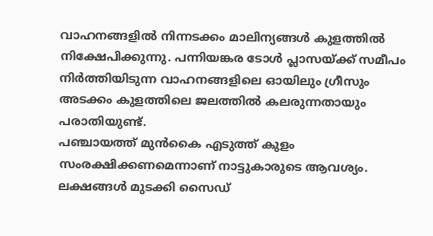വാഹനങ്ങളിൽ നിന്നടക്കം മാലിന്യങ്ങൾ കുളത്തിൽ നിക്ഷേപിക്കുന്നു. പന്നിയങ്കര ടോൾ പ്ലാസയ്ക്ക് സമീപം നിർത്തിയിടുന്ന വാഹനങ്ങളിലെ ഓയിലും ഗ്രീസും അടക്കം കുളത്തിലെ ജലത്തിൽ കലരുന്നതായും പരാതിയുണ്ട്.
പഞ്ചായത്ത് മുൻകൈ എടുത്ത് കുളം സംരക്ഷിക്കണമെന്നാണ് നാട്ടുകാരുടെ ആവശ്യം. ലക്ഷങ്ങൾ മുടക്കി സൈഡ്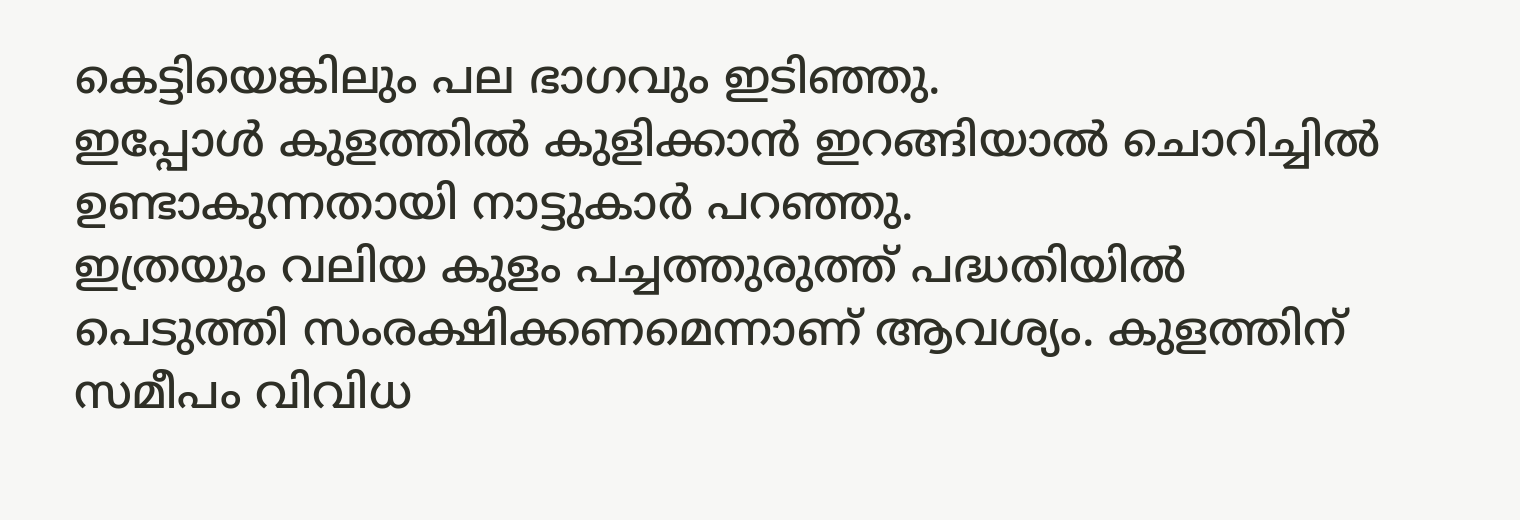കെട്ടിയെങ്കിലും പല ഭാഗവും ഇടിഞ്ഞു.
ഇപ്പോൾ കുളത്തിൽ കുളിക്കാൻ ഇറങ്ങിയാൽ ചൊറിച്ചിൽ ഉണ്ടാകുന്നതായി നാട്ടുകാർ പറഞ്ഞു.
ഇത്രയും വലിയ കുളം പച്ചത്തുരുത്ത് പദ്ധതിയിൽ പെടുത്തി സംരക്ഷിക്കണമെന്നാണ് ആവശ്യം. കുളത്തിന് സമീപം വിവിധ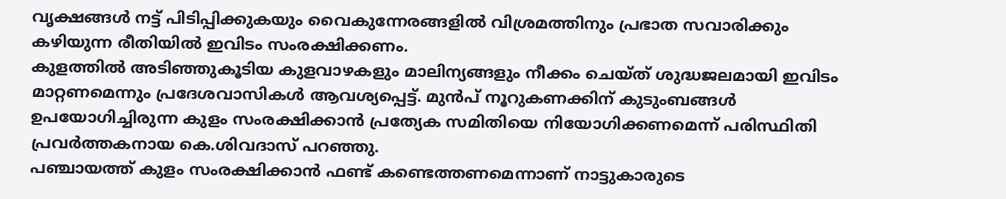വൃക്ഷങ്ങൾ നട്ട് പിടിപ്പിക്കുകയും വൈകുന്നേരങ്ങളിൽ വിശ്രമത്തിനും പ്രഭാത സവാരിക്കും കഴിയുന്ന രീതിയിൽ ഇവിടം സംരക്ഷിക്കണം.
കുളത്തിൽ അടിഞ്ഞുകൂടിയ കുളവാഴകളും മാലിന്യങ്ങളും നീക്കം ചെയ്ത് ശുദ്ധജലമായി ഇവിടം മാറ്റണമെന്നും പ്രദേശവാസികൾ ആവശ്യപ്പെട്ട്. മുൻപ് നൂറുകണക്കിന് കുടുംബങ്ങൾ ഉപയോഗിച്ചിരുന്ന കുളം സംരക്ഷിക്കാൻ പ്രത്യേക സമിതിയെ നിയോഗിക്കണമെന്ന് പരിസ്ഥിതി പ്രവർത്തകനായ കെ.ശിവദാസ് പറഞ്ഞു.
പഞ്ചായത്ത് കുളം സംരക്ഷിക്കാൻ ഫണ്ട് കണ്ടെത്തണമെന്നാണ് നാട്ടുകാരുടെ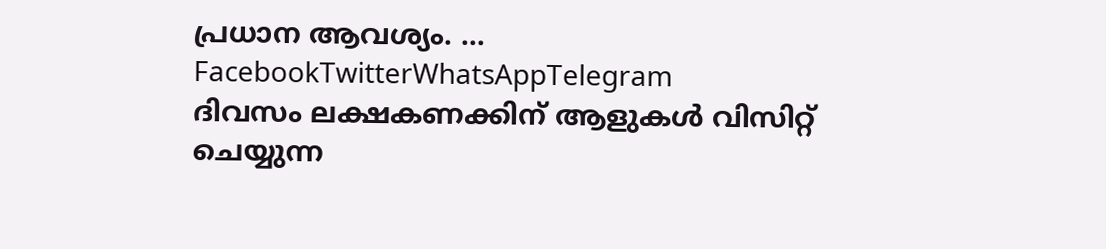പ്രധാന ആവശ്യം. … FacebookTwitterWhatsAppTelegram
ദിവസം ലക്ഷകണക്കിന് ആളുകൾ വിസിറ്റ് ചെയ്യുന്ന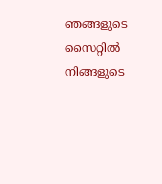ഞങ്ങളുടെ സൈറ്റിൽ നിങ്ങളുടെ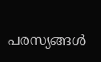പരസ്യങ്ങൾ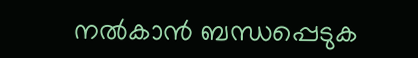നൽകാൻ ബന്ധപ്പെടുക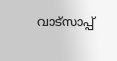വാട്സാപ്പ്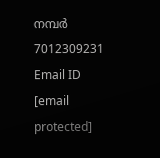നമ്പർ 7012309231 Email ID [email protected]